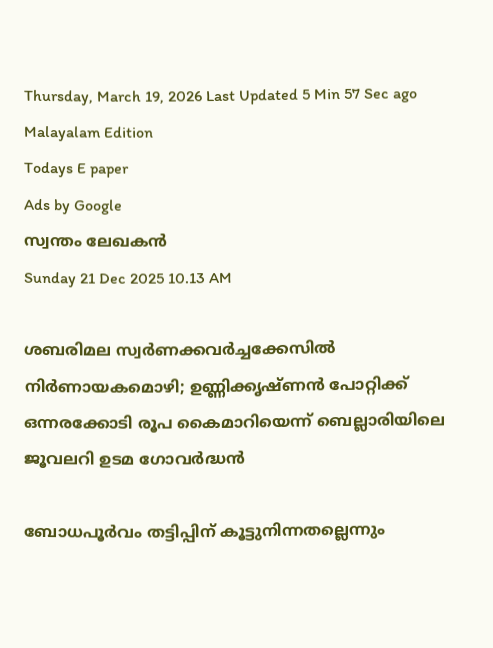Thursday, March 19, 2026 Last Updated 5 Min 57 Sec ago Malayalam Edition
Todays E paper
Ads by Google
സ്വന്തം ലേഖകന്‍
Sunday 21 Dec 2025 10.13 AM

ശബരിമല സ്വര്‍ണക്കവര്‍ച്ചക്കേസില്‍ നിര്‍ണായകമൊഴി; ഉണ്ണിക്കൃഷ്‌ണന്‍ പോറ്റിക്ക്‌ ഒന്നരക്കോടി രൂപ കൈമാറിയെന്ന്‌ ബെല്ലാരിയിലെ ജൂവലറി ഉടമ ഗോവര്‍ദ്ധന്‍

ബോധപൂര്‍വം തട്ടിപ്പിന്‌ കൂട്ടുനിന്നതല്ലെന്നും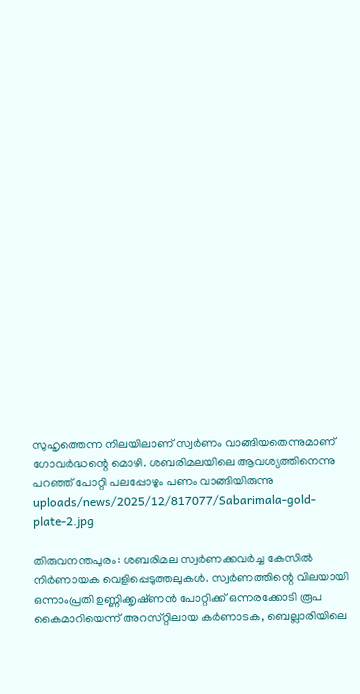സുഹൃത്തെന്ന നിലയിലാണ്‌ സ്വര്‍ണം വാങ്ങിയതെന്നുമാണ്‌ ഗോവര്‍ദ്ധന്റെ മൊഴി. ശബരിമലയിലെ ആവശ്യത്തിനെന്നു പറഞ്ഞ്‌ പോറ്റി പലപ്പോഴും പണം വാങ്ങിയിരുന്നു
uploads/news/2025/12/817077/Sabarimala-gold-plate-2.jpg

തിരുവനന്തപുരം: ശബരിമല സ്വര്‍ണക്കവര്‍ച്ച കേസില്‍ നിര്‍ണായക വെളിപ്പെടുത്തലുകള്‍. സ്വര്‍ണത്തിന്റെ വിലയായി ഒന്നാംപ്രതി ഉണ്ണിക്കൃഷ്‌ണന്‍ പോറ്റിക്ക്‌ ഒന്നരക്കോടി രൂപ കൈമാറിയെന്ന്‌ അറസ്‌റ്റിലായ കര്‍ണാടക, ബെല്ലാരിയിലെ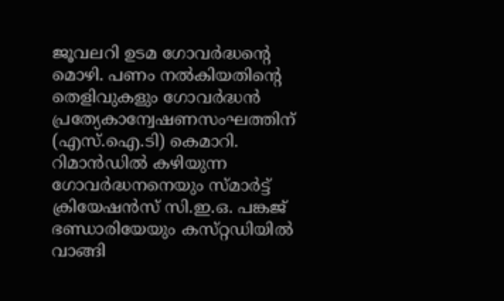ജൂവലറി ഉടമ ഗോവര്‍ദ്ധന്റെ മൊഴി. പണം നല്‍കിയതിന്റെ തെളിവുകളും ഗോവര്‍ദ്ധന്‍ പ്രത്യേകാന്വേഷണസംഘത്തിന്‌ (എസ്‌.ഐ.ടി) കെമാറി.
റിമാന്‍ഡില്‍ കഴിയുന്ന ഗോവര്‍ദ്ധനനെയും സ്‌മാര്‍ട്ട്‌ ക്രിയേഷന്‍സ്‌ സി.ഇ.ഒ. പങ്കജ്‌ ഭണ്ഡാരിയേയും കസ്‌റ്റഡിയില്‍ വാങ്ങി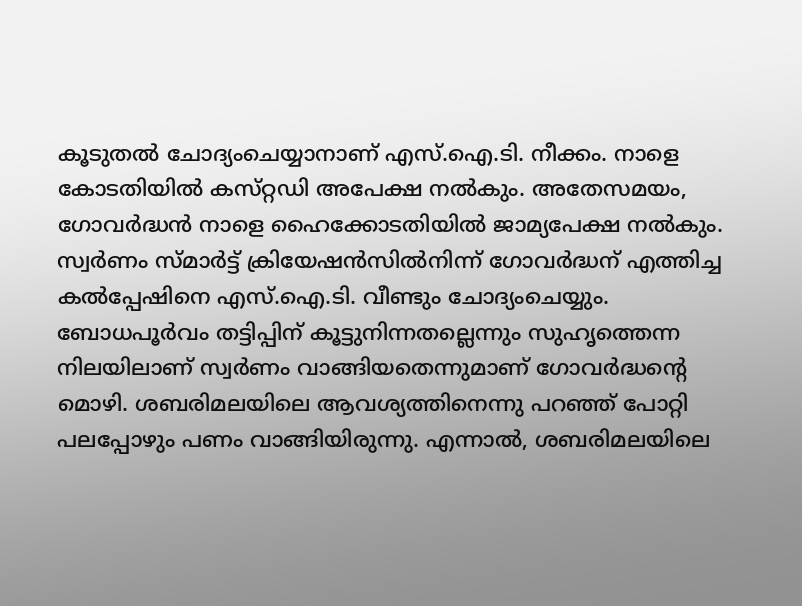കൂടുതല്‍ ചോദ്യംചെയ്യാനാണ്‌ എസ്‌.ഐ.ടി. നീക്കം. നാളെ കോടതിയില്‍ കസ്‌റ്റഡി അപേക്ഷ നല്‍കും. അതേസമയം, ഗോവര്‍ദ്ധന്‍ നാളെ ഹൈക്കോടതിയില്‍ ജാമ്യപേക്ഷ നല്‍കും. സ്വര്‍ണം സ്‌മാര്‍ട്ട്‌ ക്രിയേഷന്‍സില്‍നിന്ന്‌ ഗോവര്‍ദ്ധന്‌ എത്തിച്ച കല്‍പ്പേഷിനെ എസ്‌.ഐ.ടി. വീണ്ടും ചോദ്യംചെയ്യും.
ബോധപൂര്‍വം തട്ടിപ്പിന്‌ കൂട്ടുനിന്നതല്ലെന്നും സുഹൃത്തെന്ന നിലയിലാണ്‌ സ്വര്‍ണം വാങ്ങിയതെന്നുമാണ്‌ ഗോവര്‍ദ്ധന്റെ മൊഴി. ശബരിമലയിലെ ആവശ്യത്തിനെന്നു പറഞ്ഞ്‌ പോറ്റി പലപ്പോഴും പണം വാങ്ങിയിരുന്നു. എന്നാല്‍, ശബരിമലയിലെ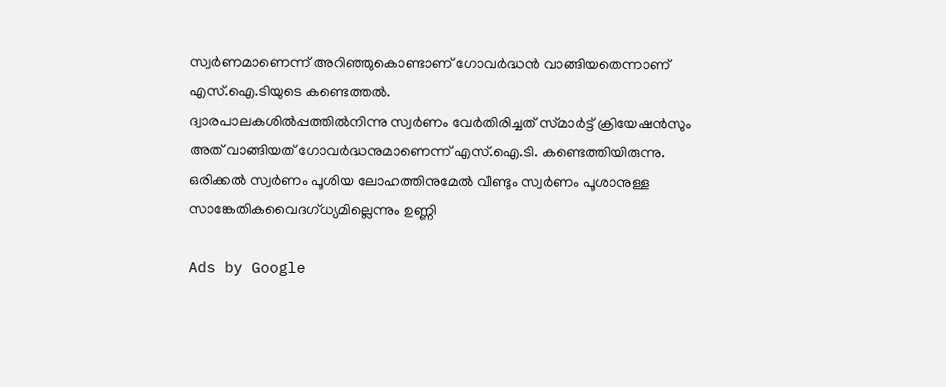സ്വര്‍ണമാണെന്ന്‌ അറിഞ്ഞുകൊണ്ടാണ്‌ ഗോവര്‍ദ്ധന്‍ വാങ്ങിയതെന്നാണ്‌ എസ്‌.ഐ.ടിയുടെ കണ്ടെത്തല്‍.
ദ്വാരപാലകശില്‍പ്പത്തില്‍നിന്നു സ്വര്‍ണം വേര്‍തിരിച്ചത്‌ സ്‌മാര്‍ട്ട്‌ ക്രിയേഷന്‍സും അത്‌ വാങ്ങിയത്‌ ഗോവര്‍ദ്ധനുമാണെന്ന്‌ എസ്‌.ഐ.ടി. കണ്ടെത്തിയിരുന്നു. ഒരിക്കല്‍ സ്വര്‍ണം പൂശിയ ലോഹത്തിനുമേല്‍ വീണ്ടും സ്വര്‍ണം പൂശാനുള്ള സാങ്കേതികവൈദഗ്‌ധ്യമില്ലെന്നും ഉണ്ണി

Ads by Google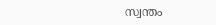സ്വന്തം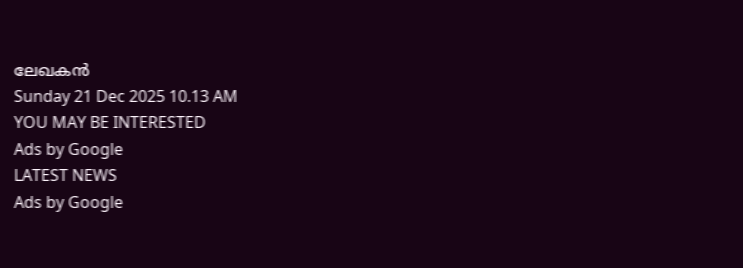ലേഖകന്‍
Sunday 21 Dec 2025 10.13 AM
YOU MAY BE INTERESTED
Ads by Google
LATEST NEWS
Ads by Google